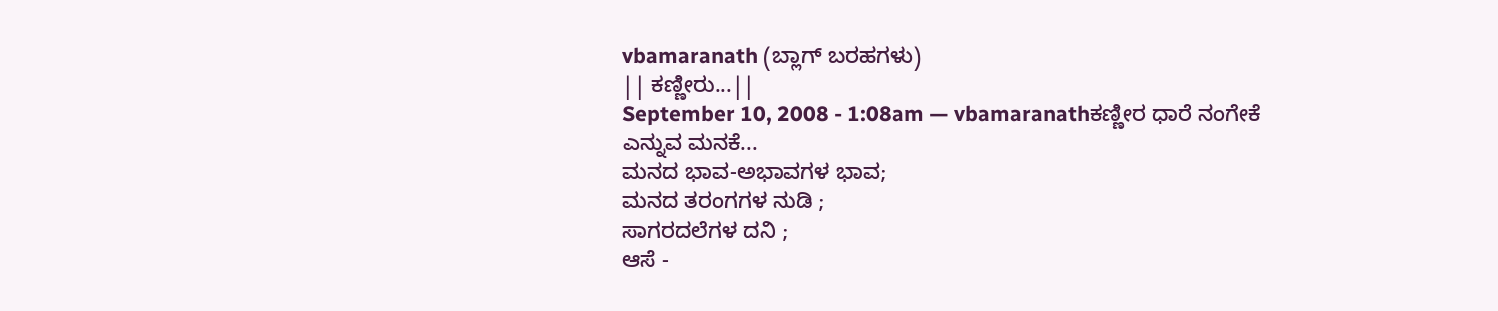vbamaranath (ಬ್ಲಾಗ್ ಬರಹಗಳು)
|| ಕಣ್ಣೀರು...||
September 10, 2008 - 1:08am — vbamaranathಕಣ್ಣೀರ ಧಾರೆ ನಂಗೇಕೆ
ಎನ್ನುವ ಮನಕೆ...
ಮನದ ಭಾವ-ಅಭಾವಗಳ ಭಾವ;
ಮನದ ತರಂಗಗಳ ನುಡಿ ;
ಸಾಗರದಲೆಗಳ ದನಿ ;
ಆಸೆ -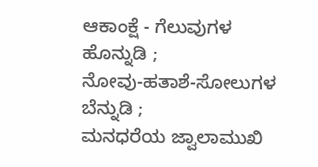ಆಕಾಂಕ್ಷೆ - ಗೆಲುವುಗಳ
ಹೊನ್ನುಡಿ ;
ನೋವು-ಹತಾಶೆ-ಸೋಲುಗಳ
ಬೆನ್ನುಡಿ ;
ಮನಧರೆಯ ಜ್ವಾಲಾಮುಖಿ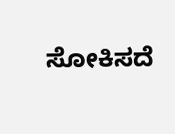ಸೋಕಿಸದೆ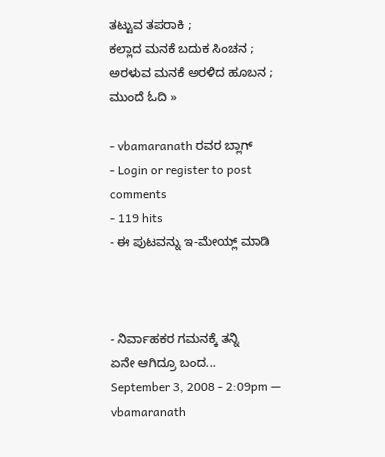ತಟ್ಟುವ ತಪರಾಕಿ ;
ಕಲ್ಲಾದ ಮನಕೆ ಬದುಕ ಸಿಂಚನ ;
ಅರಳುವ ಮನಕೆ ಅರಳಿದ ಹೂಬನ ; ಮುಂದೆ ಓದಿ »

- vbamaranath ರವರ ಬ್ಲಾಗ್
- Login or register to post comments
- 119 hits
- ಈ ಪುಟವನ್ನು ಇ-ಮೇಯ್ಲ್ ಮಾಡಿ



- ನಿರ್ವಾಹಕರ ಗಮನಕ್ಕೆ ತನ್ನಿ
ಏನೇ ಆಗಿದ್ರೂ ಬಂದ...
September 3, 2008 - 2:09pm — vbamaranath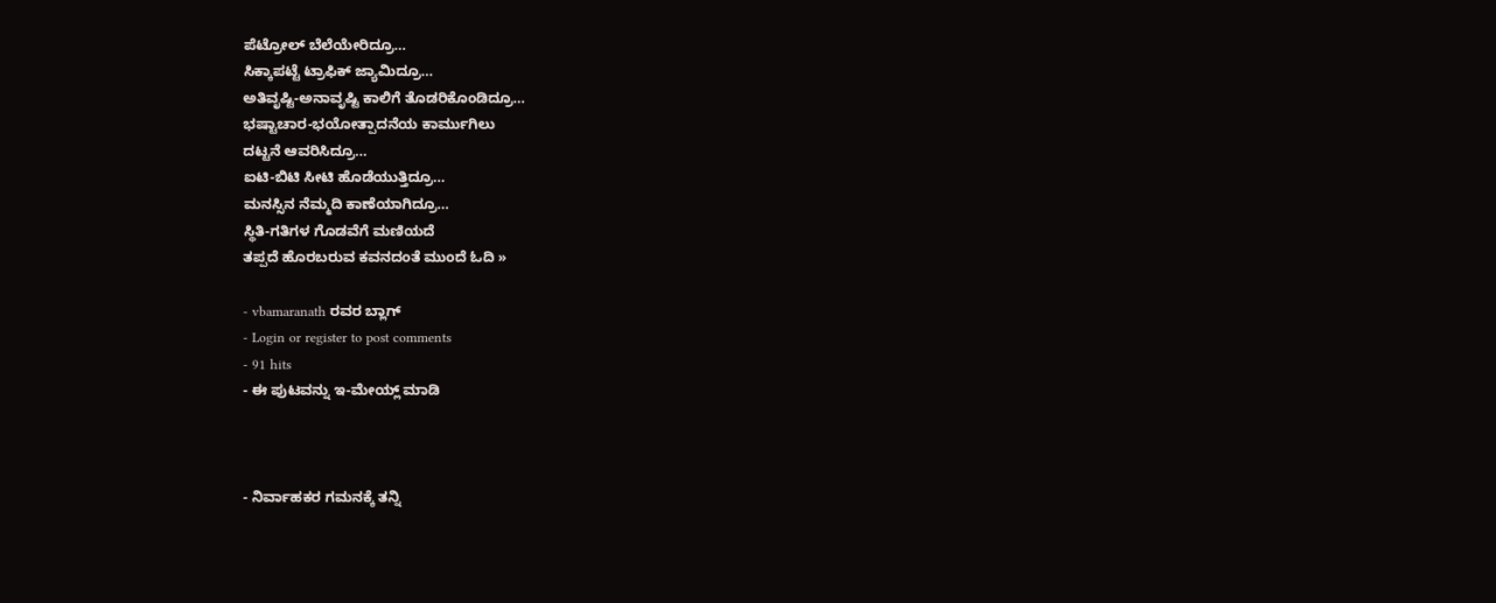ಪೆಟ್ರೋಲ್ ಬೆಲೆಯೇರಿದ್ರೂ...
ಸಿಕ್ಕಾಪಟ್ಟೆ ಟ್ರಾಫಿಕ್ ಜ್ಯಾಮಿದ್ರೂ...
ಅತಿವೃಷ್ಟಿ-ಅನಾವೃಷ್ಟಿ ಕಾಲಿಗೆ ತೊಡರಿಕೊಂಡಿದ್ರೂ...
ಭಷ್ಟಾಚಾರ-ಭಯೋತ್ಪಾದನೆಯ ಕಾರ್ಮುಗಿಲು
ದಟ್ಟನೆ ಆವರಿಸಿದ್ರೂ...
ಐಟಿ-ಬಿಟಿ ಸೀಟಿ ಹೊಡೆಯುತ್ತಿದ್ರೂ...
ಮನಸ್ಸಿನ ನೆಮ್ಮದಿ ಕಾಣೆಯಾಗಿದ್ರೂ...
ಸ್ಥಿತಿ-ಗತಿಗಳ ಗೊಡವೆಗೆ ಮಣಿಯದೆ
ತಪ್ಪದೆ ಹೊರಬರುವ ಕವನದಂತೆ ಮುಂದೆ ಓದಿ »

- vbamaranath ರವರ ಬ್ಲಾಗ್
- Login or register to post comments
- 91 hits
- ಈ ಪುಟವನ್ನು ಇ-ಮೇಯ್ಲ್ ಮಾಡಿ



- ನಿರ್ವಾಹಕರ ಗಮನಕ್ಕೆ ತನ್ನಿ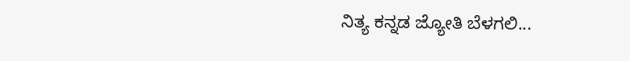ನಿತ್ಯ ಕನ್ನಡ ಜ್ಯೋತಿ ಬೆಳಗಲಿ...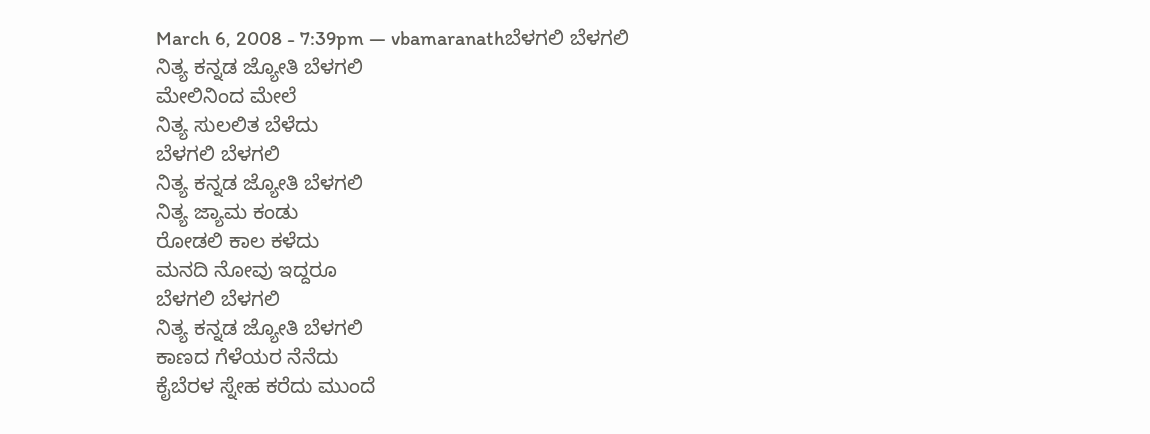March 6, 2008 - 7:39pm — vbamaranathಬೆಳಗಲಿ ಬೆಳಗಲಿ
ನಿತ್ಯ ಕನ್ನಡ ಜ್ಯೋತಿ ಬೆಳಗಲಿ
ಮೇಲಿನಿಂದ ಮೇಲೆ
ನಿತ್ಯ ಸುಲಲಿತ ಬೆಳೆದು
ಬೆಳಗಲಿ ಬೆಳಗಲಿ
ನಿತ್ಯ ಕನ್ನಡ ಜ್ಯೋತಿ ಬೆಳಗಲಿ
ನಿತ್ಯ ಜ್ಯಾಮ ಕಂಡು
ರೋಡಲಿ ಕಾಲ ಕಳೆದು
ಮನದಿ ನೋವು ಇದ್ದರೂ
ಬೆಳಗಲಿ ಬೆಳಗಲಿ
ನಿತ್ಯ ಕನ್ನಡ ಜ್ಯೋತಿ ಬೆಳಗಲಿ
ಕಾಣದ ಗೆಳೆಯರ ನೆನೆದು
ಕೈಬೆರಳ ಸ್ನೇಹ ಕರೆದು ಮುಂದೆ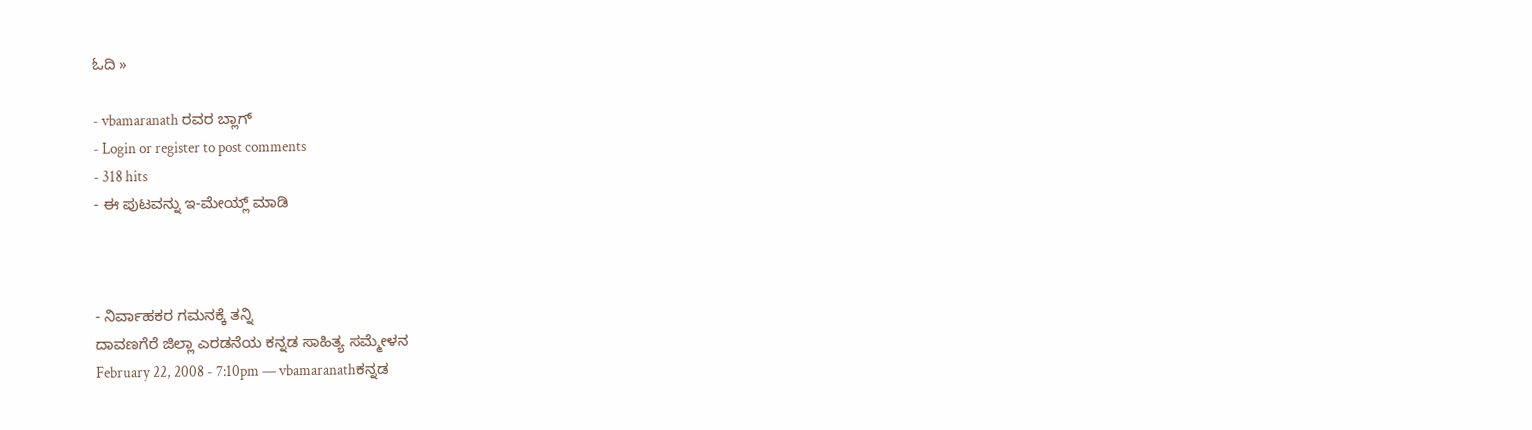ಓದಿ »

- vbamaranath ರವರ ಬ್ಲಾಗ್
- Login or register to post comments
- 318 hits
- ಈ ಪುಟವನ್ನು ಇ-ಮೇಯ್ಲ್ ಮಾಡಿ



- ನಿರ್ವಾಹಕರ ಗಮನಕ್ಕೆ ತನ್ನಿ
ದಾವಣಗೆರೆ ಜಿಲ್ಲಾ ಎರಡನೆಯ ಕನ್ನಡ ಸಾಹಿತ್ಯ ಸಮ್ಮೇಳನ
February 22, 2008 - 7:10pm — vbamaranathಕನ್ನಡ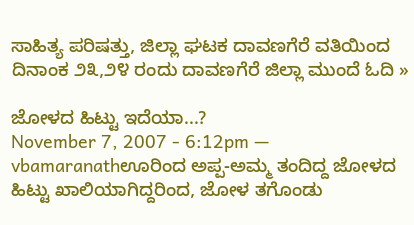ಸಾಹಿತ್ಯ ಪರಿಷತ್ತು, ಜಿಲ್ಲಾ ಘಟಕ ದಾವಣಗೆರೆ ವತಿಯಿಂದ ದಿನಾಂಕ ೨೩,೨೪ ರಂದು ದಾವಣಗೆರೆ ಜಿಲ್ಲಾ ಮುಂದೆ ಓದಿ »

ಜೋಳದ ಹಿಟ್ಟು ಇದೆಯಾ...?
November 7, 2007 - 6:12pm — vbamaranathಊರಿಂದ ಅಪ್ಪ-ಅಮ್ಮ ತಂದಿದ್ದ ಜೋಳದ ಹಿಟ್ಟು ಖಾಲಿಯಾಗಿದ್ದರಿಂದ, ಜೋಳ ತಗೊಂಡು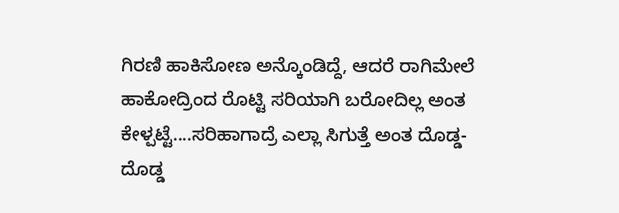ಗಿರಣಿ ಹಾಕಿಸೋಣ ಅನ್ಕೊಂಡಿದ್ದೆ, ಆದರೆ ರಾಗಿಮೇಲೆ ಹಾಕೋದ್ರಿಂದ ರೊಟ್ಟಿ ಸರಿಯಾಗಿ ಬರೋದಿಲ್ಲ ಅಂತ ಕೇಳ್ಪಟ್ಟೆ....ಸರಿಹಾಗಾದ್ರೆ ಎಲ್ಲಾ ಸಿಗುತ್ತೆ ಅಂತ ದೊಡ್ಡ-ದೊಡ್ಡ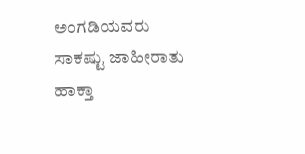ಅಂಗಡಿಯವರು ಸಾಕಷ್ಟು ಜಾಹೀರಾತು ಹಾಕ್ತಾ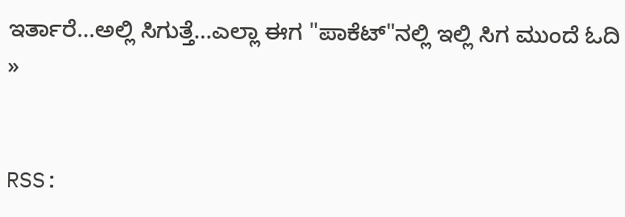ಇರ್ತಾರೆ...ಅಲ್ಲಿ ಸಿಗುತ್ತೆ...ಎಲ್ಲಾ ಈಗ "ಪಾಕೆಟ್"ನಲ್ಲಿ ಇಲ್ಲಿ ಸಿಗ ಮುಂದೆ ಓದಿ »


RSS: